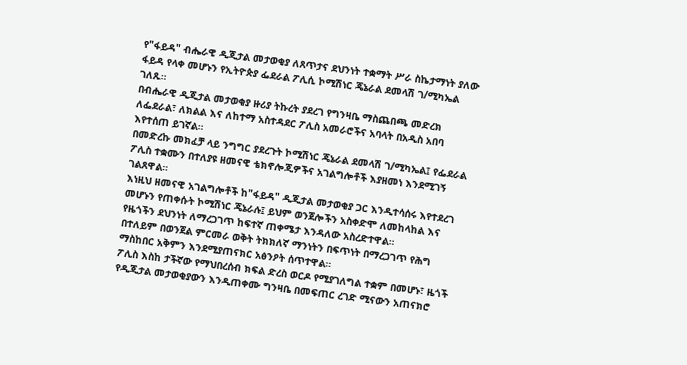የ"ፋይዳ" ብሔራዊ ዲጂታል መታወቂያ ለጸጥታና ደህንነት ተቋማት ሥራ ስኬታማነት ያለው ፋይዳ የላቀ መሆኑን የኢትዮጵያ ፌደራል ፖሊሲ ኮሚሽነር ጄኔራል ደመላሽ ገ/ሚካኤል ገለጹ።
በብሔራዊ ዲጂታል መታወቂያ ዙሪያ ትኩረት ያደረገ የግንዛቤ ማስጨበጫ መድረክ ለፌደራል፣ ለክልል እና ለከተማ አስተዳደር ፖሊስ አመራሮችና አባላት በአዲስ አበባ እየተሰጠ ይገኛል።
በመድረኩ መክፈቻ ላይ ንግግር ያደረጉት ኮሚሽነር ጄኔራል ደመላሽ ገ/ሚካኤል፤ የፌደራል ፖሊስ ተቋሙን በተለያዩ ዘመናዊ ቴክኖሎጂዎችና አገልግሎቶች እያዘመነ እንደሚገኝ ገልጸዋል።
እነዚህ ዘመናዊ አገልግሎቶች ከ"ፋይዳ" ዲጂታል መታወቂያ ጋር እንዲተሳሰሩ እየተደረገ መሆኑን የጠቀሱት ኮሚሽነር ጄኔራሉ፤ ይህም ወንጀሎችን አስቀድሞ ለመከላከል እና የዜጎችን ደህንነት ለማረጋገጥ ከፍተኛ ጠቀሜታ እንዳለው አስረድተዋል።
በተለይም በወንጀል ምርመራ ወቅት ትክክለኛ ማንነትን በፍጥነት በማረጋገጥ የሕግ ማስከበር አቅምን እንደሚያጠናክር አፅንዖት ሰጥተዋል።
ፖሊስ እስከ ታችኛው የማህበረሰብ ክፍል ድረስ ወርዶ የሚያገለግል ተቋም በመሆኑ፣ ዜጎች የዲጂታል መታወቂያውን እንዲጠቀሙ ግንዛቤ በመፍጠር ረገድ ሚናውን አጠናክሮ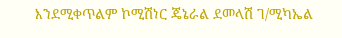እንደሚቀጥልም ኮሚሽነር ጄኔራል ደመላሽ ገ/ሚካኤል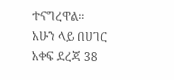ተናግረዋል።
አሁን ላይ በሀገር አቀፍ ደረጃ 38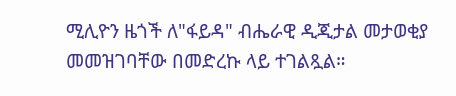ሚሊዮን ዜጎች ለ"ፋይዳ" ብሔራዊ ዲጂታል መታወቂያ መመዝገባቸው በመድረኩ ላይ ተገልጿል።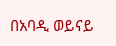በአባዲ ወይናይ